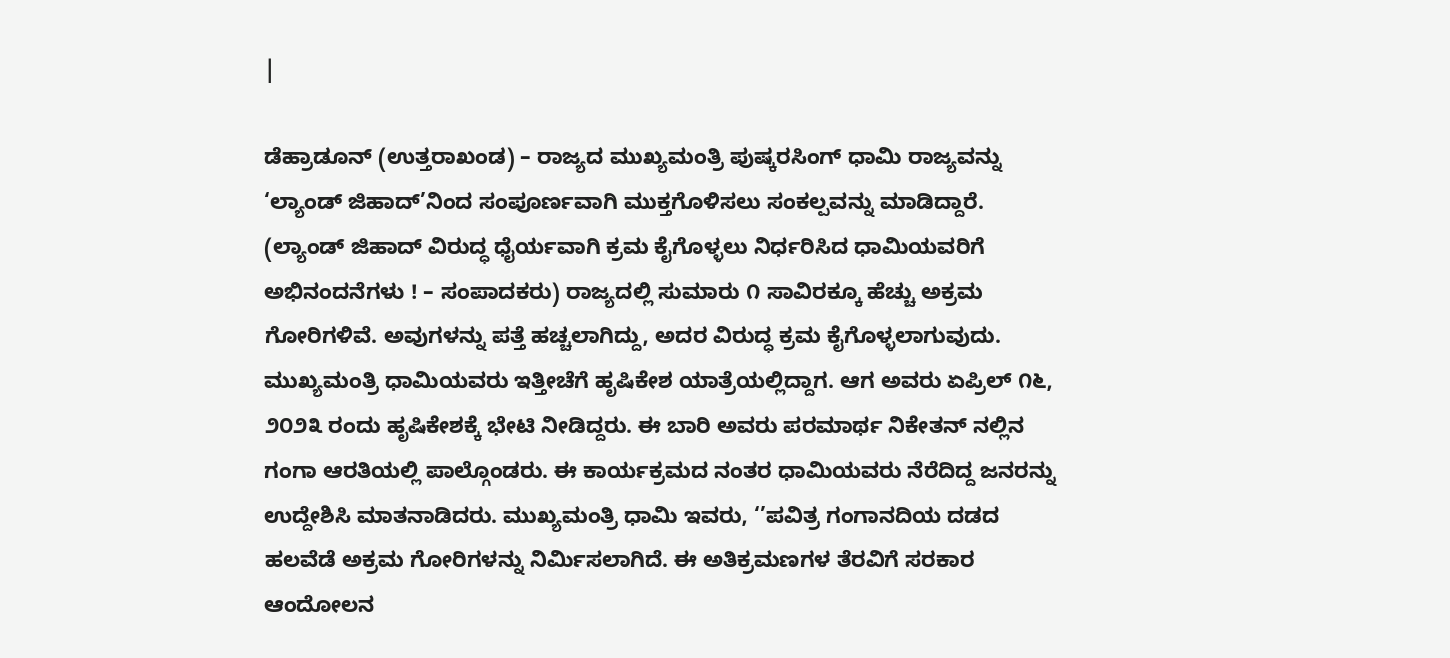|

ಡೆಹ್ರಾಡೂನ್ (ಉತ್ತರಾಖಂಡ) – ರಾಜ್ಯದ ಮುಖ್ಯಮಂತ್ರಿ ಪುಷ್ಕರಸಿಂಗ್ ಧಾಮಿ ರಾಜ್ಯವನ್ನು ‘ಲ್ಯಾಂಡ್ ಜಿಹಾದ್’ನಿಂದ ಸಂಪೂರ್ಣವಾಗಿ ಮುಕ್ತಗೊಳಿಸಲು ಸಂಕಲ್ಪವನ್ನು ಮಾಡಿದ್ದಾರೆ. (ಲ್ಯಾಂಡ್ ಜಿಹಾದ್ ವಿರುದ್ಧ ಧೈರ್ಯವಾಗಿ ಕ್ರಮ ಕೈಗೊಳ್ಳಲು ನಿರ್ಧರಿಸಿದ ಧಾಮಿಯವರಿಗೆ ಅಭಿನಂದನೆಗಳು ! – ಸಂಪಾದಕರು) ರಾಜ್ಯದಲ್ಲಿ ಸುಮಾರು ೧ ಸಾವಿರಕ್ಕೂ ಹೆಚ್ಚು ಅಕ್ರಮ ಗೋರಿಗಳಿವೆ. ಅವುಗಳನ್ನು ಪತ್ತೆ ಹಚ್ಚಲಾಗಿದ್ದು, ಅದರ ವಿರುದ್ಧ ಕ್ರಮ ಕೈಗೊಳ್ಳಲಾಗುವುದು. ಮುಖ್ಯಮಂತ್ರಿ ಧಾಮಿಯವರು ಇತ್ತೀಚೆಗೆ ಹೃಷಿಕೇಶ ಯಾತ್ರೆಯಲ್ಲಿದ್ದಾಗ. ಆಗ ಅವರು ಏಪ್ರಿಲ್ ೧೬, ೨೦೨೩ ರಂದು ಹೃಷಿಕೇಶಕ್ಕೆ ಭೇಟಿ ನೀಡಿದ್ದರು. ಈ ಬಾರಿ ಅವರು ಪರಮಾರ್ಥ ನಿಕೇತನ್ ನಲ್ಲಿನ ಗಂಗಾ ಆರತಿಯಲ್ಲಿ ಪಾಲ್ಗೊಂಡರು. ಈ ಕಾರ್ಯಕ್ರಮದ ನಂತರ ಧಾಮಿಯವರು ನೆರೆದಿದ್ದ ಜನರನ್ನು ಉದ್ದೇಶಿಸಿ ಮಾತನಾಡಿದರು. ಮುಖ್ಯಮಂತ್ರಿ ಧಾಮಿ ಇವರು, ‘’ಪವಿತ್ರ ಗಂಗಾನದಿಯ ದಡದ ಹಲವೆಡೆ ಅಕ್ರಮ ಗೋರಿಗಳನ್ನು ನಿರ್ಮಿಸಲಾಗಿದೆ. ಈ ಅತಿಕ್ರಮಣಗಳ ತೆರವಿಗೆ ಸರಕಾರ ಆಂದೋಲನ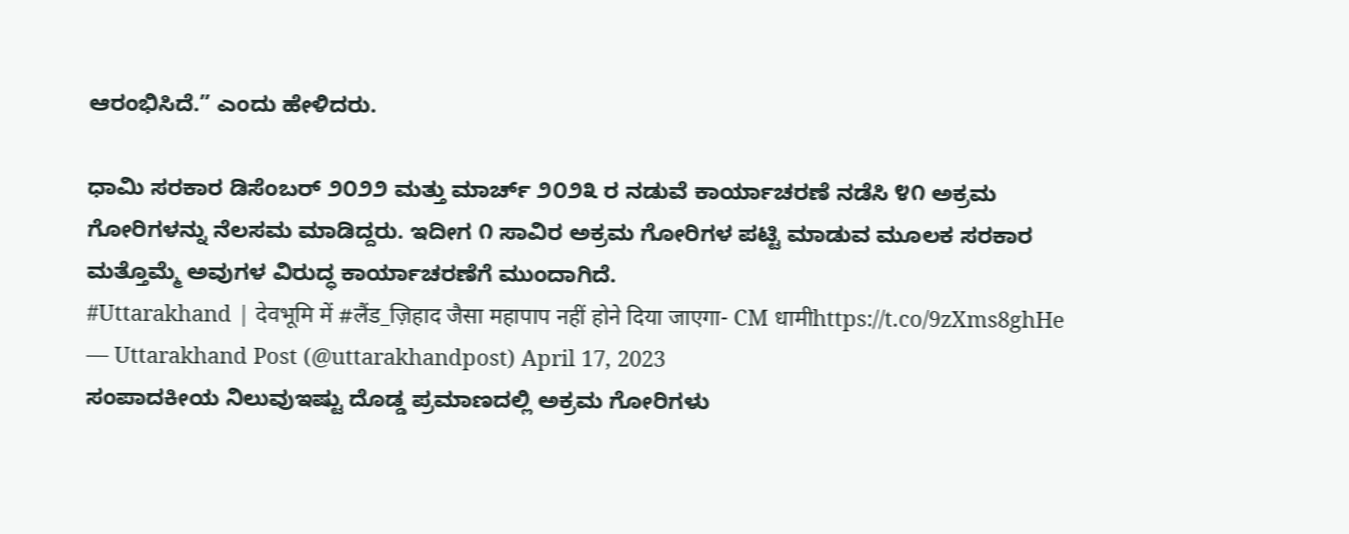ಆರಂಭಿಸಿದೆ.” ಎಂದು ಹೇಳಿದರು.

ಧಾಮಿ ಸರಕಾರ ಡಿಸೆಂಬರ್ ೨೦೨೨ ಮತ್ತು ಮಾರ್ಚ್ ೨೦೨೩ ರ ನಡುವೆ ಕಾರ್ಯಾಚರಣೆ ನಡೆಸಿ ೪೧ ಅಕ್ರಮ ಗೋರಿಗಳನ್ನು ನೆಲಸಮ ಮಾಡಿದ್ದರು. ಇದೀಗ ೧ ಸಾವಿರ ಅಕ್ರಮ ಗೋರಿಗಳ ಪಟ್ಟಿ ಮಾಡುವ ಮೂಲಕ ಸರಕಾರ ಮತ್ತೊಮ್ಮೆ ಅವುಗಳ ವಿರುದ್ಧ ಕಾರ್ಯಾಚರಣೆಗೆ ಮುಂದಾಗಿದೆ.
#Uttarakhand | देवभूमि में #लैंड_ज़िहाद जैसा महापाप नहीं होने दिया जाएगा- CM धामीhttps://t.co/9zXms8ghHe
— Uttarakhand Post (@uttarakhandpost) April 17, 2023
ಸಂಪಾದಕೀಯ ನಿಲುವುಇಷ್ಟು ದೊಡ್ಡ ಪ್ರಮಾಣದಲ್ಲಿ ಅಕ್ರಮ ಗೋರಿಗಳು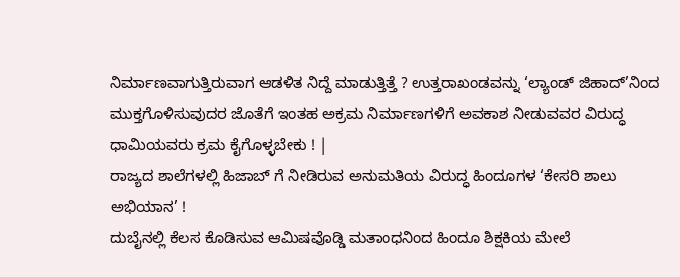ನಿರ್ಮಾಣವಾಗುತ್ತಿರುವಾಗ ಆಡಳಿತ ನಿದ್ದೆ ಮಾಡುತ್ತಿತ್ತೆ ? ಉತ್ತರಾಖಂಡವನ್ನು ‘ಲ್ಯಾಂಡ್ ಜಿಹಾದ್’ನಿಂದ ಮುಕ್ತಗೊಳಿಸುವುದರ ಜೊತೆಗೆ ಇಂತಹ ಅಕ್ರಮ ನಿರ್ಮಾಣಗಳಿಗೆ ಅವಕಾಶ ನೀಡುವವರ ವಿರುದ್ಧ ಧಾಮಿಯವರು ಕ್ರಮ ಕೈಗೊಳ್ಳಬೇಕು ! |
ರಾಜ್ಯದ ಶಾಲೆಗಳಲ್ಲಿ ಹಿಜಾಬ್ ಗೆ ನೀಡಿರುವ ಅನುಮತಿಯ ವಿರುದ್ಧ ಹಿಂದೂಗಳ ‘ಕೇಸರಿ ಶಾಲು ಅಭಿಯಾನ’ !
ದುಬೈನಲ್ಲಿ ಕೆಲಸ ಕೊಡಿಸುವ ಆಮಿಷವೊಡ್ಡಿ ಮತಾಂಧನಿಂದ ಹಿಂದೂ ಶಿಕ್ಷಕಿಯ ಮೇಲೆ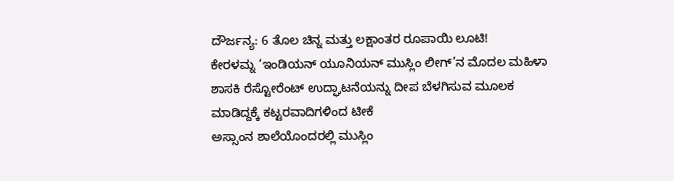ದೌರ್ಜನ್ಯ: 6 ತೊಲ ಚಿನ್ನ ಮತ್ತು ಲಕ್ಷಾಂತರ ರೂಪಾಯಿ ಲೂಟಿ!
ಕೇರಳಮ್ನ ‘ಇಂಡಿಯನ್ ಯೂನಿಯನ್ ಮುಸ್ಲಿಂ ಲೀಗ್’ನ ಮೊದಲ ಮಹಿಳಾ ಶಾಸಕಿ ರೆಸ್ಟೋರೆಂಟ್ ಉದ್ಘಾಟನೆಯನ್ನು ದೀಪ ಬೆಳಗಿಸುವ ಮೂಲಕ ಮಾಡಿದ್ದಕ್ಕೆ ಕಟ್ಟರವಾದಿಗಳಿಂದ ಟೀಕೆ
ಅಸ್ಸಾಂನ ಶಾಲೆಯೊಂದರಲ್ಲಿ ಮುಸ್ಲಿಂ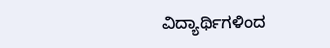ವಿದ್ಯಾರ್ಥಿಗಳಿಂದ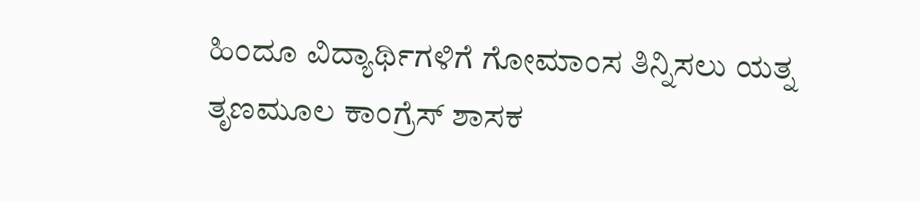ಹಿಂದೂ ವಿದ್ಯಾರ್ಥಿಗಳಿಗೆ ಗೋಮಾಂಸ ತಿನ್ನಿಸಲು ಯತ್ನ
ತೃಣಮೂಲ ಕಾಂಗ್ರೆಸ್ ಶಾಸಕ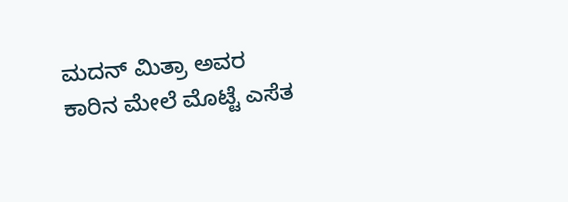ಮದನ್ ಮಿತ್ರಾ ಅವರ ಕಾರಿನ ಮೇಲೆ ಮೊಟ್ಟೆ ಎಸೆತ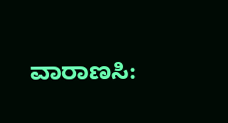ವಾರಾಣಸಿ: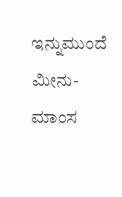ಇನ್ನುಮುಂದೆ ಮೀನು-ಮಾಂಸ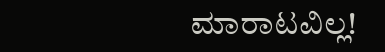ಮಾರಾಟವಿಲ್ಲ!